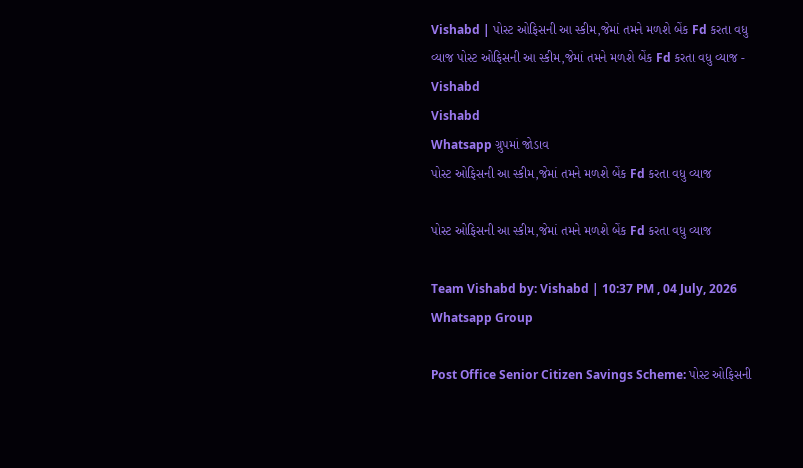Vishabd | પોસ્ટ ઓફિસની આ સ્કીમ,જેમાં તમને મળશે બેંક Fd કરતા વધુ વ્યાજ પોસ્ટ ઓફિસની આ સ્કીમ,જેમાં તમને મળશે બેંક Fd કરતા વધુ વ્યાજ - Vishabd
Vishabd
Whatsapp ગ્રુપમાં જોડાવ
પોસ્ટ ઓફિસની આ સ્કીમ,જેમાં તમને મળશે બેંક Fd કરતા વધુ વ્યાજ

પોસ્ટ ઓફિસની આ સ્કીમ,જેમાં તમને મળશે બેંક Fd કરતા વધુ વ્યાજ

Team Vishabd by: Vishabd | 10:37 PM , 04 July, 2026
Whatsapp Group

Post Office Senior Citizen Savings Scheme: પોસ્ટ ઓફિસની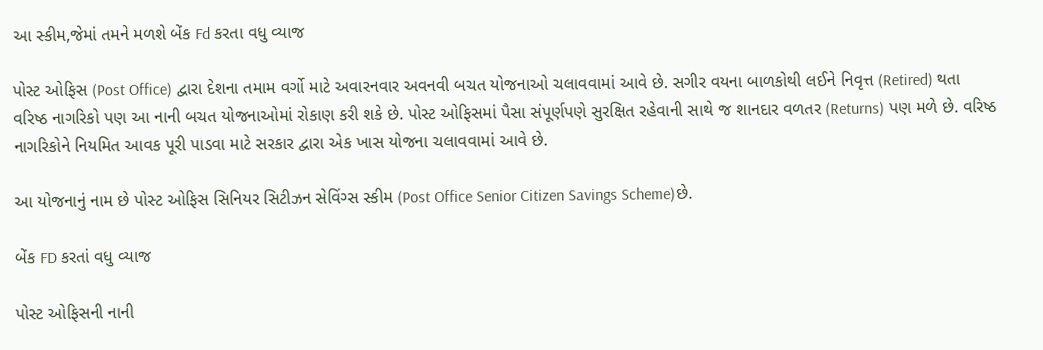આ સ્કીમ,જેમાં તમને મળશે બેંક Fd કરતા વધુ વ્યાજ

પોસ્ટ ઓફિસ (Post Office) દ્વારા દેશના તમામ વર્ગો માટે અવારનવાર અવનવી બચત યોજનાઓ ચલાવવામાં આવે છે. સગીર વયના બાળકોથી લઈને નિવૃત્ત (Retired) થતા વરિષ્ઠ નાગરિકો પણ આ નાની બચત યોજનાઓમાં રોકાણ કરી શકે છે. પોસ્ટ ઓફિસમાં પૈસા સંપૂર્ણપણે સુરક્ષિત રહેવાની સાથે જ શાનદાર વળતર (Returns) પણ મળે છે. વરિષ્ઠ નાગરિકોને નિયમિત આવક પૂરી પાડવા માટે સરકાર દ્વારા એક ખાસ યોજના ચલાવવામાં આવે છે.

આ યોજનાનું નામ છે પોસ્ટ ઓફિસ સિનિયર સિટીઝન સેવિંગ્સ સ્કીમ (Post Office Senior Citizen Savings Scheme)છે.

બેંક FD કરતાં વધુ વ્યાજ

પોસ્ટ ઓફિસની નાની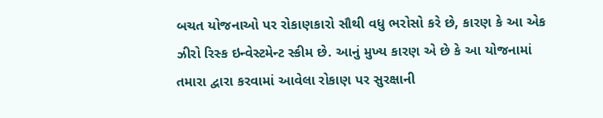બચત યોજનાઓ પર રોકાણકારો સૌથી વધુ ભરોસો કરે છે, કારણ કે આ એક ઝીરો રિસ્ક ઇન્વેસ્ટમેન્ટ સ્કીમ છે. આનું મુખ્ય કારણ એ છે કે આ યોજનામાં તમારા દ્વારા કરવામાં આવેલા રોકાણ પર સુરક્ષાની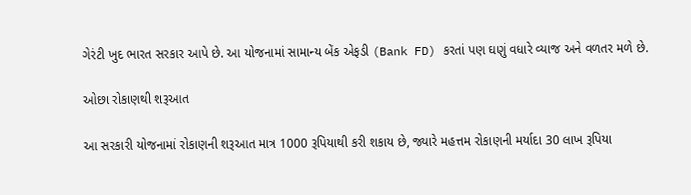ગેરંટી ખુદ ભારત સરકાર આપે છે. આ યોજનામાં સામાન્ય બેંક એફડી (Bank FD) કરતાં પણ ઘણું વધારે વ્યાજ અને વળતર મળે છે.

ઓછા રોકાણથી શરૂઆત

આ સરકારી યોજનામાં રોકાણની શરૂઆત માત્ર 1000 રૂપિયાથી કરી શકાય છે, જ્યારે મહત્તમ રોકાણની મર્યાદા 30 લાખ રૂપિયા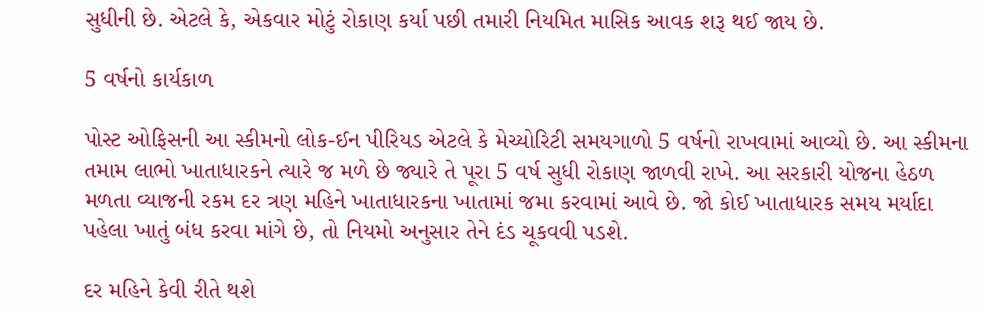સુધીની છે. એટલે કે, એકવાર મોટું રોકાણ કર્યા પછી તમારી નિયમિત માસિક આવક શરૂ થઈ જાય છે.

5 વર્ષનો કાર્યકાળ

પોસ્ટ ઓફિસની આ સ્કીમનો લોક-ઈન પીરિયડ એટલે કે મેચ્યોરિટી સમયગાળો 5 વર્ષનો રાખવામાં આવ્યો છે. આ સ્કીમના તમામ લાભો ખાતાધારકને ત્યારે જ મળે છે જ્યારે તે પૂરા 5 વર્ષ સુધી રોકાણ જાળવી રાખે. આ સરકારી યોજના હેઠળ મળતા વ્યાજની રકમ દર ત્રણ મહિને ખાતાધારકના ખાતામાં જમા કરવામાં આવે છે. જો કોઈ ખાતાધારક સમય મર્યાદા પહેલા ખાતું બંધ કરવા માંગે છે, તો નિયમો અનુસાર તેને દંડ ચૂકવવી પડશે.

દર મહિને કેવી રીતે થશે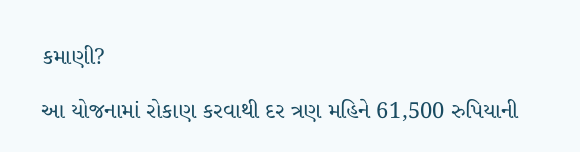કમાણી?

આ યોજનામાં રોકાણ કરવાથી દર ત્રણ મહિને 61,500 રુપિયાની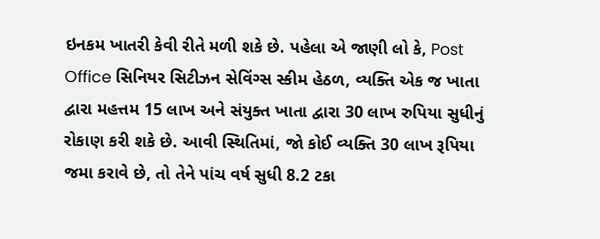ઇનકમ ખાતરી કેવી રીતે મળી શકે છે. પહેલા એ જાણી લો કે, Post Office સિનિયર સિટીઝન સેવિંગ્સ સ્કીમ હેઠળ, વ્યક્તિ એક જ ખાતા દ્વારા મહત્તમ 15 લાખ અને સંયુક્ત ખાતા દ્વારા 30 લાખ રુપિયા સુધીનું રોકાણ કરી શકે છે. આવી સ્થિતિમાં, જો કોઈ વ્યક્તિ 30 લાખ રૂપિયા જમા કરાવે છે, તો તેને પાંચ વર્ષ સુધી 8.2 ટકા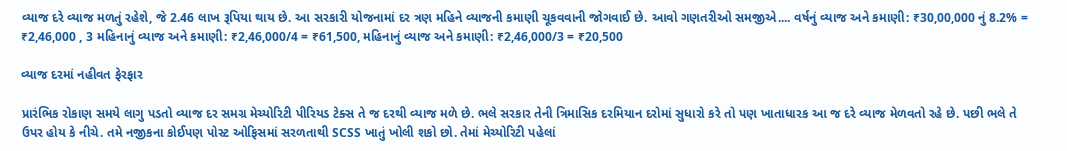વ્યાજ દરે વ્યાજ મળતું રહેશે, જે 2.46 લાખ રૂપિયા થાય છે. આ સરકારી યોજનામાં દર ત્રણ મહિને વ્યાજની કમાણી ચૂકવવાની જોગવાઈ છે. આવો ગણતરીઓ સમજીએ.... વર્ષનું વ્યાજ અને કમાણી: ₹30,00,000 નું 8.2% = ₹2,46,000 , 3 મહિનાનું વ્યાજ અને કમાણી: ₹2,46,000/4 = ₹61,500, મહિનાનું વ્યાજ અને કમાણી: ₹2,46,000/3 = ₹20,500

વ્યાજ દરમાં નહીવત ફેરફાર

પ્રારંભિક રોકાણ સમયે લાગુ પડતો વ્યાજ દર સમગ્ર મેચ્યોરિટી પીરિયડ ટેક્સ તે જ દરથી વ્યાજ મળે છે. ભલે સરકાર તેની ત્રિમાસિક દરમિયાન દરોમાં સુધારો કરે તો પણ ખાતાધારક આ જ દરે વ્યાજ મેળવતો રહે છે. પછી ભલે તે ઉપર હોય કે નીચે. તમે નજીકના કોઈપણ પોસ્ટ ઓફિસમાં સરળતાથી SCSS ખાતું ખોલી શકો છો. તેમાં મેચ્યોરિટી પહેલાં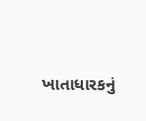ખાતાધારકનું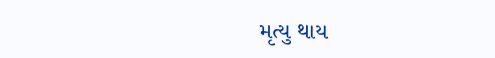મૃત્યુ થાય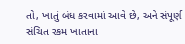તો, ખાતું બંધ કરવામાં આવે છે, અને સંપૂર્ણ સંચિત રકમ ખાતાના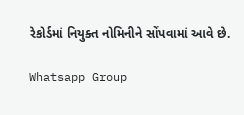રેકોર્ડમાં નિયુક્ત નોમિનીને સોંપવામાં આવે છે.

Whatsapp Group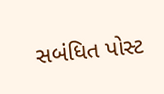સબંધિત પોસ્ટ